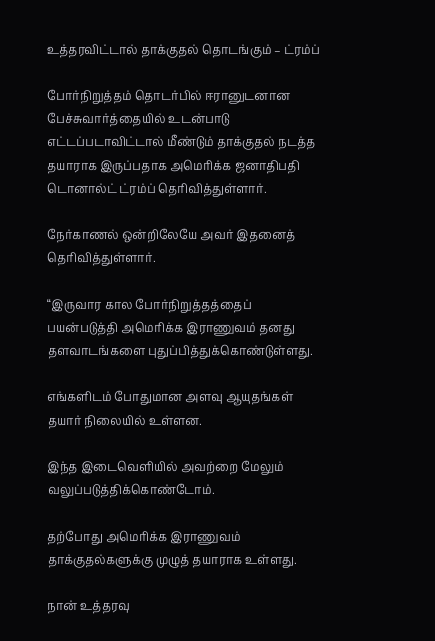உத்தரவிட்டால் தாக்குதல் தொடங்கும் – ட்ரம்ப்

போர்நிறுத்தம் தொடர்பில் ஈரானுடனான பேச்சுவார்த்தையில் உடன்பாடு எட்டப்படாவிட்டால் மீண்டும் தாக்குதல் நடத்த தயாராக இருப்பதாக அமெரிக்க ஜனாதிபதி டொனால்ட் ட்ரம்ப் தெரிவித்துள்ளார்.

நேர்காணல் ஒன்றிலேயே அவர் இதனைத் தெரிவித்துள்ளார்.

“இருவார கால போர்நிறுத்தத்தைப் பயன்படுத்தி அமெரிக்க இராணுவம் தனது தளவாடங்களை புதுப்பித்துக்கொண்டுள்ளது.

எங்களிடம் போதுமான அளவு ஆயுதங்கள் தயார் நிலையில் உள்ளன.

இந்த இடைவெளியில் அவற்றை மேலும் வலுப்படுத்திக்கொண்டோம்.

தற்போது அமெரிக்க இராணுவம் தாக்குதல்களுக்கு முழுத் தயாராக உள்ளது.

நான் உத்தரவு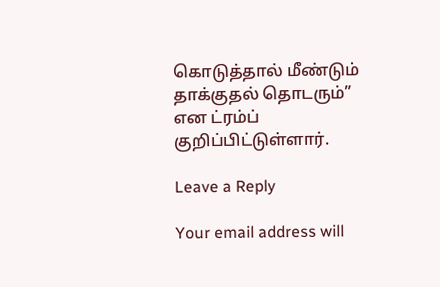கொடுத்தால் மீண்டும் தாக்குதல் தொடரும்” என ட்ரம்ப் குறிப்பிட்டுள்ளார்.

Leave a Reply

Your email address will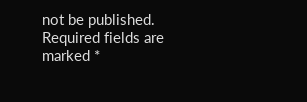not be published. Required fields are marked *